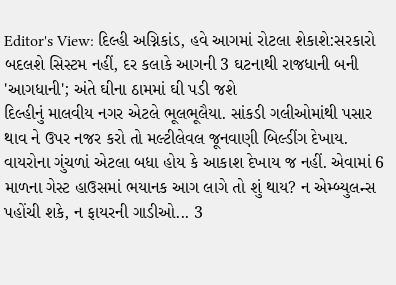Editor's View: દિલ્હી અગ્નિકાંડ, હવે આગમાં રોટલા શેકાશે:સરકારો બદલશે સિસ્ટમ નહીં, દર કલાકે આગની 3 ઘટનાથી રાજધાની બની 'આગધાની'; અંતે ઘીના ઠામમાં ઘી પડી જશે
દિલ્હીનું માલવીય નગર એટલે ભૂલભૂલૈયા. સાંકડી ગલીઓમાંથી પસાર થાવ ને ઉપર નજર કરો તો મલ્ટીલેવલ જૂનવાણી બિલ્ડીંગ દેખાય. વાયરોના ગુંચળાં એટલા બધા હોય કે આકાશ દેખાય જ નહીં. એવામાં 6 માળના ગેસ્ટ હાઉસમાં ભયાનક આગ લાગે તો શું થાય? ન એમ્બ્યુલન્સ પહોંચી શકે, ન ફાયરની ગાડીઓ... 3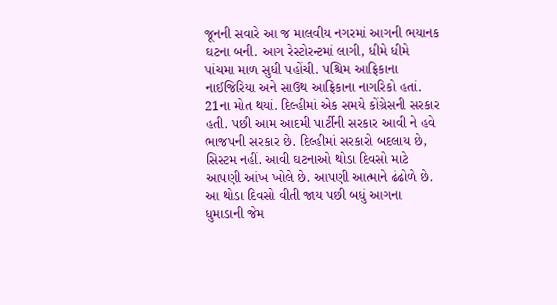જૂનની સવારે આ જ માલવીય નગરમાં આગની ભયાનક ઘટના બની. આગ રેસ્ટોરન્ટમાં લાગી, ધીમે ધીમે પાંચમા માળ સુધી પહોંચી. પશ્ચિમ આફ્રિકાના નાઈજિરિયા અને સાઉથ આફ્રિકાના નાગરિકો હતાં. 21ના મોત થયાં. દિલ્હીમાં એક સમયે કોંગ્રેસની સરકાર હતી. પછી આમ આદમી પાર્ટીની સરકાર આવી ને હવે ભાજપની સરકાર છે. દિલ્હીમાં સરકારો બદલાય છે, સિસ્ટમ નહીં. આવી ઘટનાઓ થોડા દિવસો માટે આપણી આંખ ખોલે છે. આપણી આત્માને ઢંઢોળે છે. આ થોડા દિવસો વીતી જાય પછી બધું આગના ધુમાડાની જેમ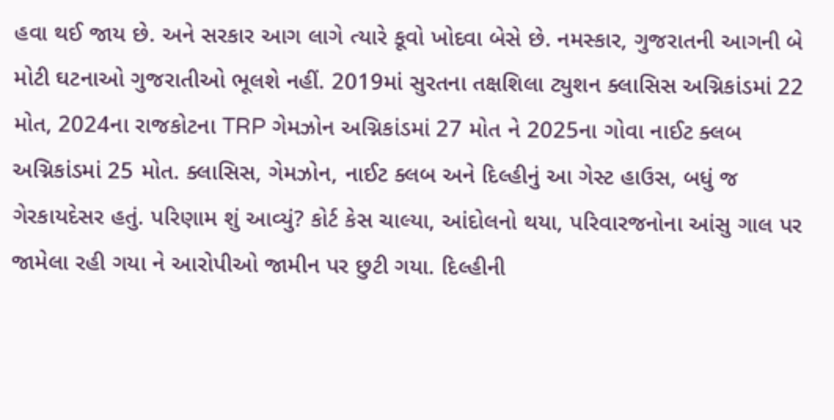હવા થઈ જાય છે. અને સરકાર આગ લાગે ત્યારે કૂવો ખોદવા બેસે છે. નમસ્કાર, ગુજરાતની આગની બે મોટી ઘટનાઓ ગુજરાતીઓ ભૂલશે નહીં. 2019માં સુરતના તક્ષશિલા ટ્યુશન ક્લાસિસ અગ્નિકાંડમાં 22 મોત, 2024ના રાજકોટના TRP ગેમઝોન અગ્નિકાંડમાં 27 મોત ને 2025ના ગોવા નાઈટ ક્લબ અગ્નિકાંડમાં 25 મોત. ક્લાસિસ, ગેમઝોન, નાઈટ ક્લબ અને દિલ્હીનું આ ગેસ્ટ હાઉસ, બધું જ ગેરકાયદેસર હતું. પરિણામ શું આવ્યું? કોર્ટ કેસ ચાલ્યા, આંદોલનો થયા, પરિવારજનોના આંસુ ગાલ પર જામેલા રહી ગયા ને આરોપીઓ જામીન પર છુટી ગયા. દિલ્હીની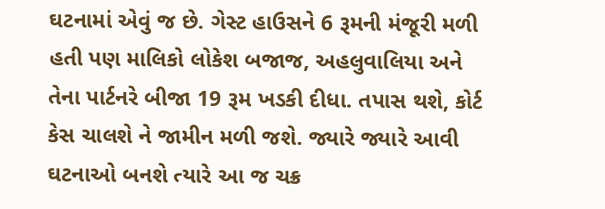ઘટનામાં એવું જ છે. ગેસ્ટ હાઉસને 6 રૂમની મંજૂરી મળી હતી પણ માલિકો લોકેશ બજાજ, અહલુવાલિયા અને તેના પાર્ટનરે બીજા 19 રૂમ ખડકી દીધા. તપાસ થશે, કોર્ટ કેસ ચાલશે ને જામીન મળી જશે. જ્યારે જ્યારે આવી ઘટનાઓ બનશે ત્યારે આ જ ચક્ર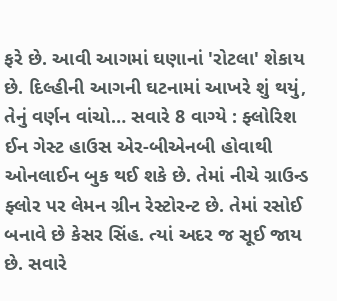ફરે છે. આવી આગમાં ઘણાનાં 'રોટલા' શેકાય છે. દિલ્હીની આગની ઘટનામાં આખરે શું થયું, તેનું વર્ણન વાંચો… સવારે 8 વાગ્યે : ફ્લોરિશ ઈન ગેસ્ટ હાઉસ એર-બીએનબી હોવાથી ઓનલાઈન બુક થઈ શકે છે. તેમાં નીચે ગ્રાઉન્ડ ફ્લોર પર લેમન ગ્રીન રેસ્ટોરન્ટ છે. તેમાં રસોઈ બનાવે છે કેસર સિંહ. ત્યાં અદર જ સૂઈ જાય છે. સવારે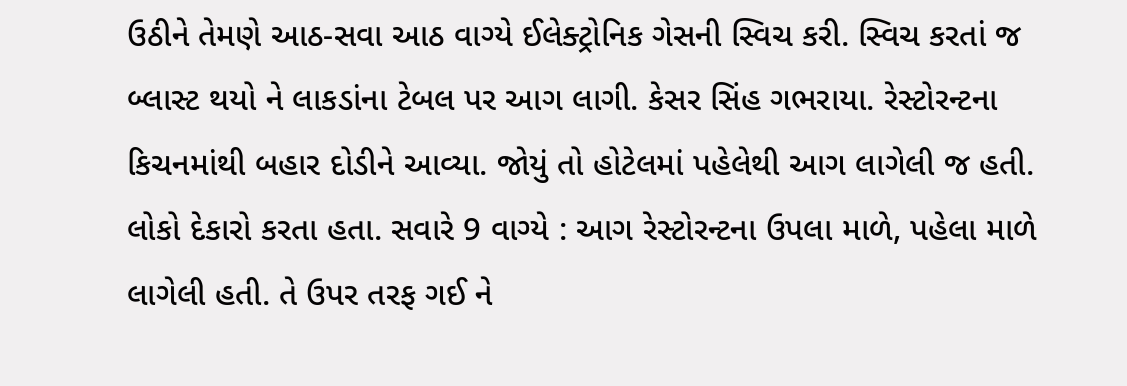ઉઠીને તેમણે આઠ-સવા આઠ વાગ્યે ઈલેક્ટ્રોનિક ગેસની સ્વિચ કરી. સ્વિચ કરતાં જ બ્લાસ્ટ થયો ને લાકડાંના ટેબલ પર આગ લાગી. કેસર સિંહ ગભરાયા. રેસ્ટોરન્ટના કિચનમાંથી બહાર દોડીને આવ્યા. જોયું તો હોટેલમાં પહેલેથી આગ લાગેલી જ હતી. લોકો દેકારો કરતા હતા. સવારે 9 વાગ્યે : આગ રેસ્ટોરન્ટના ઉપલા માળે, પહેલા માળે લાગેલી હતી. તે ઉપર તરફ ગઈ ને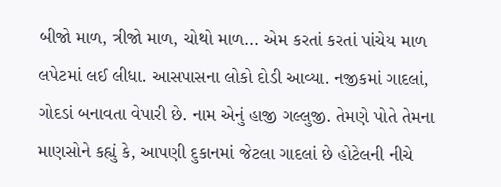બીજો માળ, ત્રીજો માળ, ચોથો માળ... એમ કરતાં કરતાં પાંચેય માળ લપેટમાં લઈ લીધા. આસપાસના લોકો દોડી આવ્યા. નજીકમાં ગાદલાં, ગોદડાં બનાવતા વેપારી છે. નામ એનું હાજી ગલ્લુજી. તેમણે પોતે તેમના માણસોને કહ્યું કે, આપણી દુકાનમાં જેટલા ગાદલાં છે હોટેલની નીચે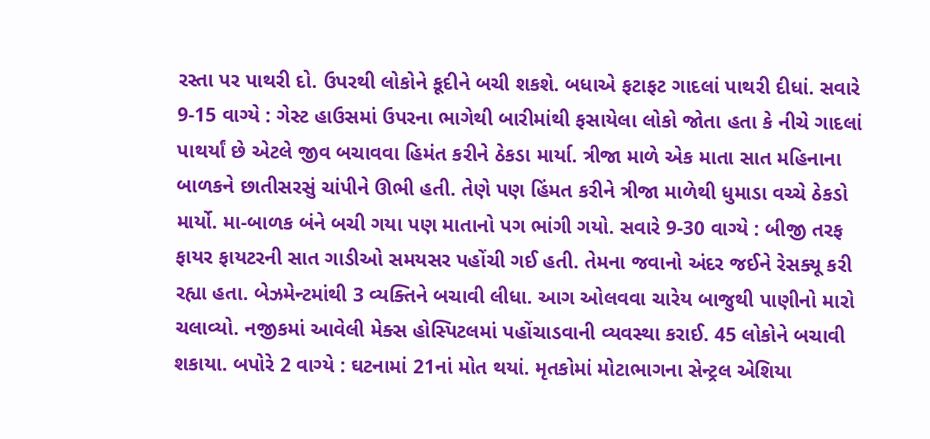રસ્તા પર પાથરી દો. ઉપરથી લોકોને કૂદીને બચી શકશે. બધાએ ફટાફટ ગાદલાં પાથરી દીધાં. સવારે 9-15 વાગ્યે : ગેસ્ટ હાઉસમાં ઉપરના ભાગેથી બારીમાંથી ફસાયેલા લોકો જોતા હતા કે નીચે ગાદલાં પાથર્યાં છે એટલે જીવ બચાવવા હિમંત કરીને ઠેકડા માર્યા. ત્રીજા માળે એક માતા સાત મહિનાના બાળકને છાતીસરસું ચાંપીને ઊભી હતી. તેણે પણ હિંમત કરીને ત્રીજા માળેથી ધુમાડા વચ્ચે ઠેકડો માર્યો. મા-બાળક બંને બચી ગયા પણ માતાનો પગ ભાંગી ગયો. સવારે 9-30 વાગ્યે : બીજી તરફ ફાયર ફાયટરની સાત ગાડીઓ સમયસર પહોંચી ગઈ હતી. તેમના જવાનો અંદર જઈને રેસક્યૂ કરી રહ્યા હતા. બેઝમેન્ટમાંથી 3 વ્યક્તિને બચાવી લીધા. આગ ઓલવવા ચારેય બાજુથી પાણીનો મારો ચલાવ્યો. નજીકમાં આવેલી મેક્સ હોસ્પિટલમાં પહોંચાડવાની વ્યવસ્થા કરાઈ. 45 લોકોને બચાવી શકાયા. બપોરે 2 વાગ્યે : ઘટનામાં 21નાં મોત થયાં. મૃતકોમાં મોટાભાગના સેન્ટ્રલ એશિયા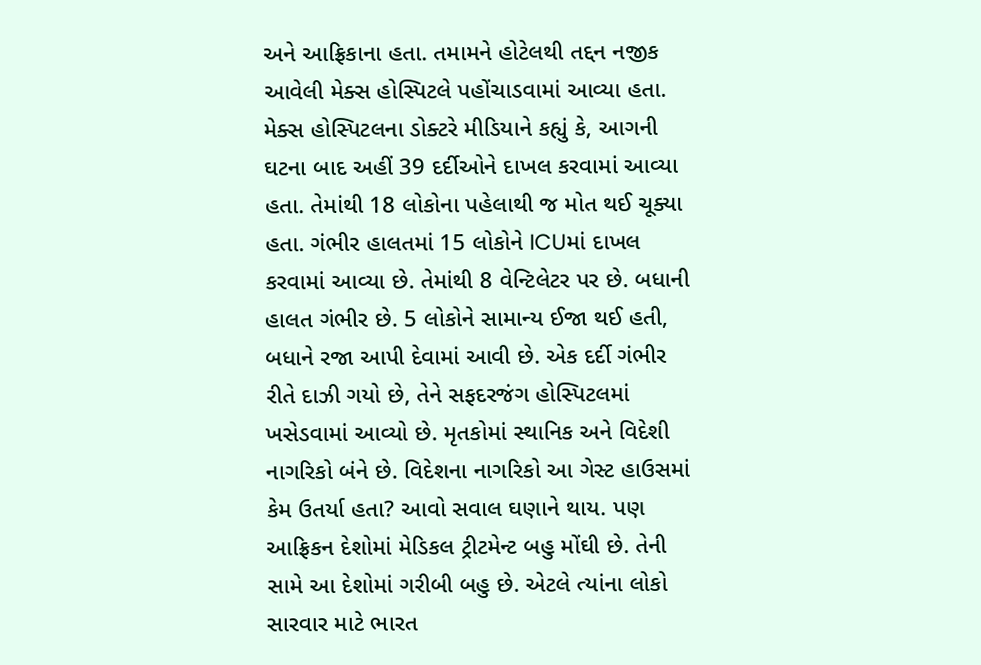અને આફ્રિકાના હતા. તમામને હોટેલથી તદ્દન નજીક આવેલી મેક્સ હોસ્પિટલે પહોંચાડવામાં આવ્યા હતા. મેક્સ હોસ્પિટલના ડોક્ટરે મીડિયાને કહ્યું કે, આગની ઘટના બાદ અહીં 39 દર્દીઓને દાખલ કરવામાં આવ્યા હતા. તેમાંથી 18 લોકોના પહેલાથી જ મોત થઈ ચૂક્યા હતા. ગંભીર હાલતમાં 15 લોકોને ICUમાં દાખલ કરવામાં આવ્યા છે. તેમાંથી 8 વેન્ટિલેટર પર છે. બધાની હાલત ગંભીર છે. 5 લોકોને સામાન્ય ઈજા થઈ હતી, બધાને રજા આપી દેવામાં આવી છે. એક દર્દી ગંભીર રીતે દાઝી ગયો છે, તેને સફદરજંગ હોસ્પિટલમાં ખસેડવામાં આવ્યો છે. મૃતકોમાં સ્થાનિક અને વિદેશી નાગરિકો બંને છે. વિદેશના નાગરિકો આ ગેસ્ટ હાઉસમાં કેમ ઉતર્યા હતા? આવો સવાલ ઘણાને થાય. પણ આફ્રિકન દેશોમાં મેડિકલ ટ્રીટમેન્ટ બહુ મોંઘી છે. તેની સામે આ દેશોમાં ગરીબી બહુ છે. એટલે ત્યાંના લોકો સારવાર માટે ભારત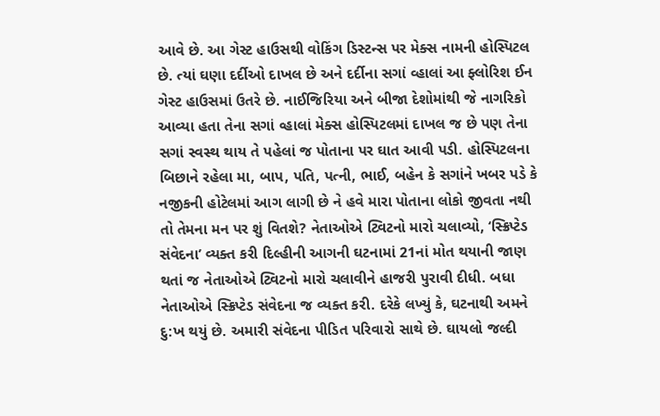આવે છે. આ ગેસ્ટ હાઉસથી વોકિંગ ડિસ્ટન્સ પર મેક્સ નામની હોસ્પિટલ છે. ત્યાં ઘણા દર્દીઓ દાખલ છે અને દર્દીના સગાં વ્હાલાં આ ફ્લોરિશ ઈન ગેસ્ટ હાઉસમાં ઉતરે છે. નાઈજિરિયા અને બીજા દેશોમાંથી જે નાગરિકો આવ્યા હતા તેના સગાં વ્હાલાં મેક્સ હોસ્પિટલમાં દાખલ જ છે પણ તેના સગાં સ્વસ્થ થાય તે પહેલાં જ પોતાના પર ઘાત આવી પડી. હોસ્પિટલના બિછાને રહેલા મા, બાપ, પતિ, પત્ની, ભાઈ, બહેન કે સગાંને ખબર પડે કે નજીકની હોટેલમાં આગ લાગી છે ને હવે મારા પોતાના લોકો જીવતા નથી તો તેમના મન પર શું વિતશે? નેતાઓએ ટ્વિટનો મારો ચલાવ્યો, ‘સ્ક્રિપ્ટેડ સંવેદના’ વ્યક્ત કરી દિલ્હીની આગની ઘટનામાં 21નાં મોત થયાની જાણ થતાં જ નેતાઓએ ટ્વિટનો મારો ચલાવીને હાજરી પુરાવી દીધી. બધા નેતાઓએ સ્ક્રિપ્ટેડ સંવેદના જ વ્યક્ત કરી. દરેકે લખ્યું કે, ઘટનાથી અમને દુ:ખ થયું છે. અમારી સંવેદના પીડિત પરિવારો સાથે છે. ઘાયલો જલ્દી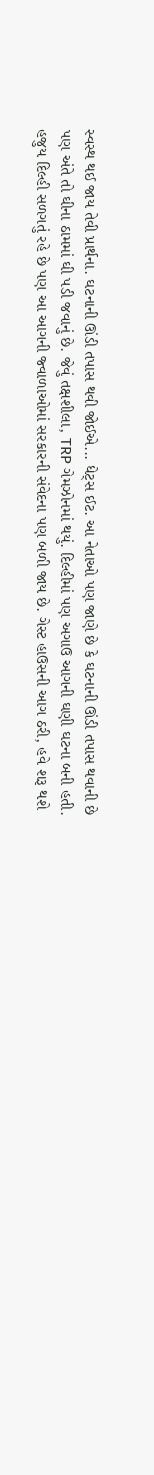સ્વસ્થ થઈ જાય તેવી પ્રાર્થના. ઘટનાની ઊંડી તપાસ થવી જોઈએ... ધેટ્સ ઈટ. આ નેતાઓ પણ જાણે છે કે ઘટનાની ઊંડી તપાસ થવાની છે પણ અંતે તો ઘીના ઠામમાં ઘી પડી જવાનું છે. જેવું તક્ષશીલા, TRP ગેમઝોનમાં થયું. દિલ્હીમાં પણ અગાઉ આગની ઘણી ઘટના બની હતી. હજુય દિલ્હી સળગતું રહે છે પણ આ આગની જ્વાળાઓમાં સરકારની સંવેદના પણ બળી જાય છે. ગેસ્ટ હાઉસની આગ ઠરી, હવે શરૂ થશે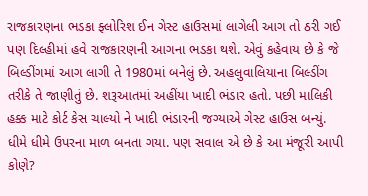રાજકારણના ભડકા ફ્લોરિશ ઈન ગેસ્ટ હાઉસમાં લાગેલી આગ તો ઠરી ગઈ પણ દિલ્હીમાં હવે રાજકારણની આગના ભડકા થશે. એવું કહેવાય છે કે જે બિલ્ડીંગમાં આગ લાગી તે 1980માં બનેલું છે. અહલુવાલિયાના બિલ્ડીંગ તરીકે તે જાણીતું છે. શરૂઆતમાં અહીંયા ખાદી ભંડાર હતો. પછી માલિકી હક્ક માટે કોર્ટ કેસ ચાલ્યો ને ખાદી ભંડારની જગ્યાએ ગેસ્ટ હાઉસ બન્યું. ધીમે ધીમે ઉપરના માળ બનતા ગયા. પણ સવાલ એ છે કે આ મંજૂરી આપી કોણે?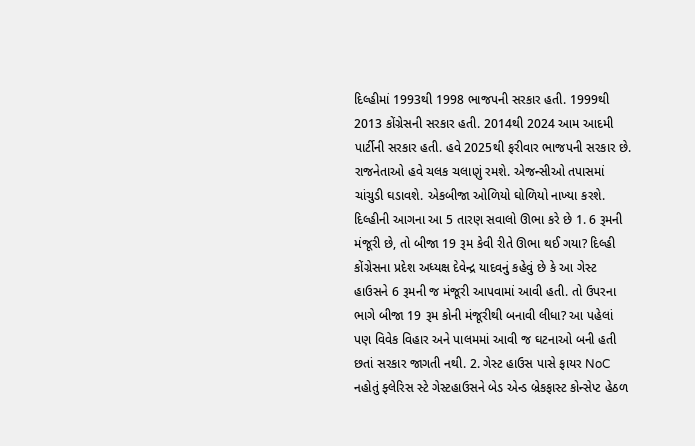દિલ્હીમાં 1993થી 1998 ભાજપની સરકાર હતી. 1999થી 2013 કોંગ્રેસની સરકાર હતી. 2014થી 2024 આમ આદમી પાર્ટીની સરકાર હતી. હવે 2025થી ફરીવાર ભાજપની સરકાર છે. રાજનેતાઓ હવે ચલક ચલાણું રમશે. એજન્સીઓ તપાસમાં ચાંચુડી ઘડાવશે. એકબીજા ઓળિયો ઘોળિયો નાખ્યા કરશે. દિલ્હીની આગના આ 5 તારણ સવાલો ઊભા કરે છે 1. 6 રૂમની મંજૂરી છે, તો બીજા 19 રૂમ કેવી રીતે ઊભા થઈ ગયા? દિલ્હી કોંગ્રેસના પ્રદેશ અધ્યક્ષ દેવેન્દ્ર યાદવનું કહેવું છે કે આ ગેસ્ટ હાઉસને 6 રૂમની જ મંજૂરી આપવામાં આવી હતી. તો ઉપરના ભાગે બીજા 19 રૂમ કોની મંજૂરીથી બનાવી લીધા? આ પહેલાં પણ વિવેક વિહાર અને પાલમમાં આવી જ ઘટનાઓ બની હતી છતાં સરકાર જાગતી નથી. 2. ગેસ્ટ હાઉસ પાસે ફાયર NoC નહોતું ફ્લેરિસ સ્ટે ગેસ્ટહાઉસને બેડ એન્ડ બ્રેકફાસ્ટ કોન્સેપ્ટ હેઠળ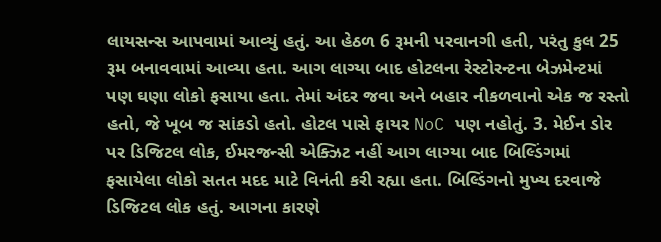લાયસન્સ આપવામાં આવ્યું હતું. આ હેઠળ 6 રૂમની પરવાનગી હતી, પરંતુ કુલ 25 રૂમ બનાવવામાં આવ્યા હતા. આગ લાગ્યા બાદ હોટલના રેસ્ટોરન્ટના બેઝમેન્ટમાં પણ ઘણા લોકો ફસાયા હતા. તેમાં અંદર જવા અને બહાર નીકળવાનો એક જ રસ્તો હતો, જે ખૂબ જ સાંકડો હતો. હોટલ પાસે ફાયર NoC પણ નહોતું. 3. મેઈન ડોર પર ડિજિટલ લોક, ઈમરજન્સી એક્ઝિટ નહીં આગ લાગ્યા બાદ બિલ્ડિંગમાં ફસાયેલા લોકો સતત મદદ માટે વિનંતી કરી રહ્યા હતા. બિલ્ડિંગનો મુખ્ય દરવાજે ડિજિટલ લોક હતું. આગના કારણે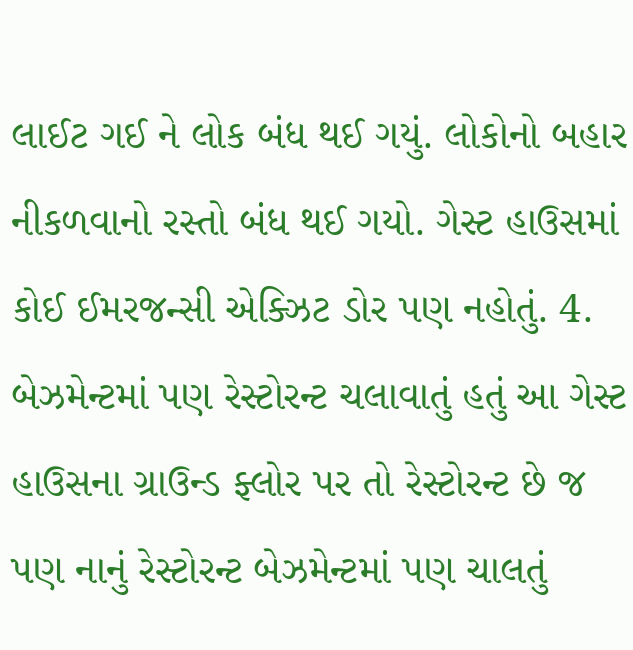લાઈટ ગઈ ને લોક બંધ થઈ ગયું. લોકોનો બહાર નીકળવાનો રસ્તો બંધ થઈ ગયો. ગેસ્ટ હાઉસમાં કોઈ ઈમરજન્સી એક્ઝિટ ડોર પણ નહોતું. 4. બેઝમેન્ટમાં પણ રેસ્ટોરન્ટ ચલાવાતું હતું આ ગેસ્ટ હાઉસના ગ્રાઉન્ડ ફ્લોર પર તો રેસ્ટોરન્ટ છે જ પણ નાનું રેસ્ટોરન્ટ બેઝમેન્ટમાં પણ ચાલતું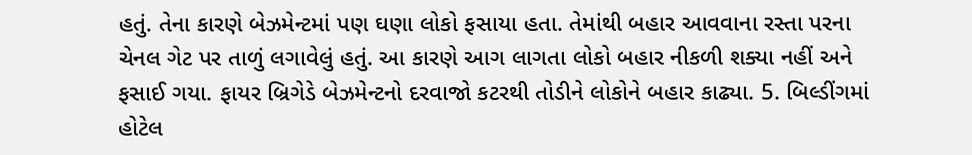હતું. તેના કારણે બેઝમેન્ટમાં પણ ઘણા લોકો ફસાયા હતા. તેમાંથી બહાર આવવાના રસ્તા પરના ચેનલ ગેટ પર તાળું લગાવેલું હતું. આ કારણે આગ લાગતા લોકો બહાર નીકળી શક્યા નહીં અને ફસાઈ ગયા. ફાયર બ્રિગેડે બેઝમેન્ટનો દરવાજો કટરથી તોડીને લોકોને બહાર કાઢ્યા. 5. બિલ્ડીંગમાં હોટેલ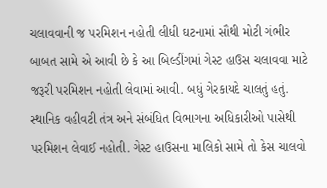ચલાવવાની જ પરમિશન નહોતી લીધી ઘટનામાં સૌથી મોટી ગંભીર બાબત સામે એ આવી છે કે આ બિલ્ડીંગમાં ગેસ્ટ હાઉસ ચલાવવા માટે જરૂરી પરમિશન નહોતી લેવામાં આવી. બધું ગેરકાયદે ચાલતું હતું. સ્થાનિક વહીવટી તંત્ર અને સંબંધિત વિભાગના અધિકારીઓ પાસેથી પરમિશન લેવાઈ નહોતી. ગેસ્ટ હાઉસના માલિકો સામે તો કેસ ચાલવો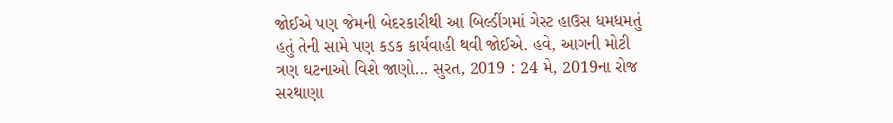જોઈએ પણ જેમની બેદરકારીથી આ બિલ્ડીંગમાં ગેસ્ટ હાઉસ ધમધમતું હતું તેની સામે પણ કડક કાર્યવાહી થવી જોઈએ. હવે, આગની મોટી ત્રણ ઘટનાઓ વિશે જાણો... સુરત, 2019 : 24 મે, 2019ના રોજ સરથાણા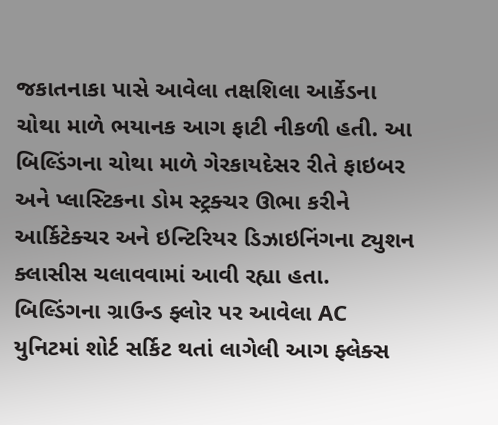જકાતનાકા પાસે આવેલા તક્ષશિલા આર્કેડના ચોથા માળે ભયાનક આગ ફાટી નીકળી હતી. આ બિલ્ડિંગના ચોથા માળે ગેરકાયદેસર રીતે ફાઇબર અને પ્લાસ્ટિકના ડોમ સ્ટ્રક્ચર ઊભા કરીને આર્કિટેક્ચર અને ઇન્ટિરિયર ડિઝાઇનિંગના ટ્યુશન ક્લાસીસ ચલાવવામાં આવી રહ્યા હતા. બિલ્ડિંગના ગ્રાઉન્ડ ફ્લોર પર આવેલા AC યુનિટમાં શોર્ટ સર્કિટ થતાં લાગેલી આગ ફ્લેક્સ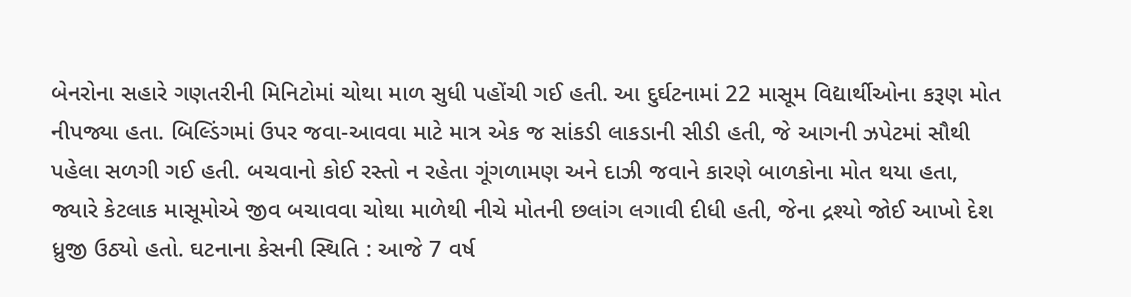બેનરોના સહારે ગણતરીની મિનિટોમાં ચોથા માળ સુધી પહોંચી ગઈ હતી. આ દુર્ઘટનામાં 22 માસૂમ વિદ્યાર્થીઓના કરૂણ મોત નીપજ્યા હતા. બિલ્ડિંગમાં ઉપર જવા-આવવા માટે માત્ર એક જ સાંકડી લાકડાની સીડી હતી, જે આગની ઝપેટમાં સૌથી પહેલા સળગી ગઈ હતી. બચવાનો કોઈ રસ્તો ન રહેતા ગૂંગળામણ અને દાઝી જવાને કારણે બાળકોના મોત થયા હતા, જ્યારે કેટલાક માસૂમોએ જીવ બચાવવા ચોથા માળેથી નીચે મોતની છલાંગ લગાવી દીધી હતી, જેના દ્રશ્યો જોઈ આખો દેશ ધ્રુજી ઉઠ્યો હતો. ઘટનાના કેસની સ્થિતિ : આજે 7 વર્ષ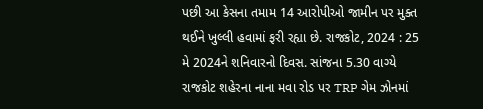પછી આ કેસના તમામ 14 આરોપીઓ જામીન પર મુક્ત થઈને ખુલ્લી હવામાં ફરી રહ્યા છે. રાજકોટ, 2024 : 25 મે 2024ને શનિવારનો દિવસ. સાંજના 5.30 વાગ્યે રાજકોટ શહેરના નાના મવા રોડ પર TRP ગેમ ઝોનમાં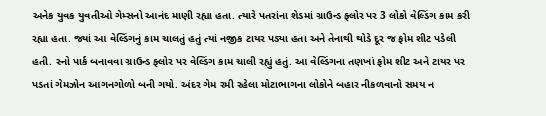અનેક યુવક યુવતીઓ ગેમ્સનો આનંદ માણી રહ્યા હતા. ત્યારે પતરાંના શેડમાં ગ્રાઉન્ડ ફ્લોર પર 3 લોકો વેલ્ડિંગ કામ કરી રહ્યા હતા. જ્યાં આ વેલ્ડિંગનું કામ ચાલતું હતું ત્યાં નજીક ટાયર પડ્યા હતા અને તેનાથી થોડે દૂર જ ફોમ શીટ પડેલી હતી. સ્નો પાર્ક બનાવવા ગ્રાઉન્ડ ફ્લોર પર વેલ્ડિંગ કામ ચાલી રહ્યું હતું. આ વેલ્ડિંગના તણખાં ફોમ શીટ અને ટાયર પર પડતાં ગેમઝોન આગનગોળો બની ગયો. અંદર ગેમ રમી રહેલા મોટાભાગના લોકોને બહાર નીકળવાનો સમય ન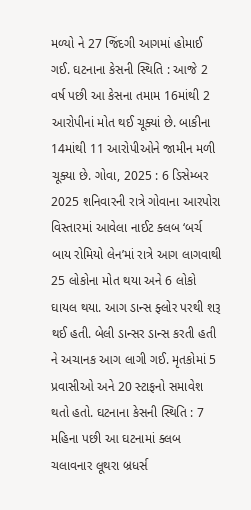મળ્યો ને 27 જિંદગી આગમાં હોમાઈ ગઈ. ઘટનાના કેસની સ્થિતિ : આજે 2 વર્ષ પછી આ કેસના તમામ 16માંથી 2 આરોપીનાં મોત થઈ ચૂક્યાં છે. બાકીના 14માંથી 11 આરોપીઓને જામીન મળી ચૂક્યા છે. ગોવા, 2025 : 6 ડિસેમ્બર 2025 શનિવારની રાત્રે ગોવાના આરપોરા વિસ્તારમાં આવેલા નાઈટ ક્લબ ‘બર્ચ બાય રોમિયો લેન’માં રાત્રે આગ લાગવાથી 25 લોકોના મોત થયા અને 6 લોકો ઘાયલ થયા. આગ ડાન્સ ફ્લોર પરથી શરૂ થઈ હતી. બેલી ડાન્સર ડાન્સ કરતી હતી ને અચાનક આગ લાગી ગઈ. મૃતકોમાં 5 પ્રવાસીઓ અને 20 સ્ટાફનો સમાવેશ થતો હતો. ઘટનાના કેસની સ્થિતિ : 7 મહિના પછી આ ઘટનામાં ક્લબ ચલાવનાર લૂથરા બ્રધર્સ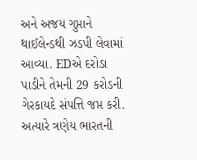અને અજય ગુપ્તાને થાઈલેન્ડથી ઝડપી લેવામાં આવ્યા. EDએ દરોડા પાડીને તેમની 29 કરોડની ગેરકાયદે સંપત્તિ જપ્ત કરી. અત્યારે ત્રણેય ભારતની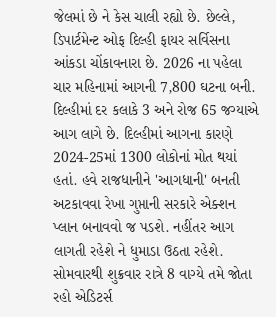જેલમાં છે ને કેસ ચાલી રહ્યો છે. છેલ્લે, ડિપાર્ટમેન્ટ ઓફ દિલ્હી ફાયર સર્વિસના આંકડા ચોંકાવનારા છે. 2026 ના પહેલા ચાર મહિનામાં આગની 7,800 ઘટના બની. દિલ્હીમાં દર કલાકે 3 અને રોજ 65 જગ્યાએ આગ લાગે છે. દિલ્હીમાં આગના કારણે 2024-25માં 1300 લોકોનાં મોત થયાં હતાં. હવે રાજધાનીને 'આગધાની' બનતી અટકાવવા રેખા ગુપ્તાની સરકારે એક્શન પ્લાન બનાવવો જ પડશે. નહીંતર આગ લાગતી રહેશે ને ધુમાડા ઉઠતા રહેશે. સોમવારથી શુક્રવાર રાત્રે 8 વાગ્યે તમે જોતા રહો એડિટર્સ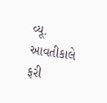વ્યૂ. આવતીકાલે ફરી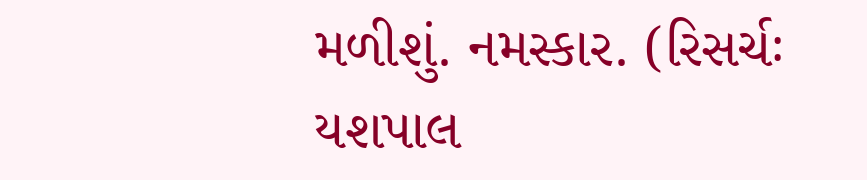મળીશું. નમસ્કાર. (રિસર્ચઃ યશપાલ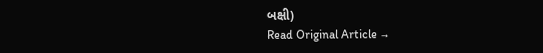બક્ષી)
Read Original Article →